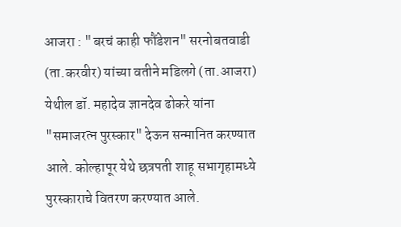आजरा : "बरचं काही फौंडेशन" सरनोबतवाडी (ता.करवीर) यांच्या वतीने मडिलगे (ता.आजरा) येथील डॉ. महादेव ज्ञानदेव ढोकरे यांना "समाजरत्न पुरस्कार" देऊन सन्मानित करण्यात आले. कोल्हापूर येथे छत्रपती शाहू सभागृहामध्ये पुरस्काराचे वितरण करण्यात आले.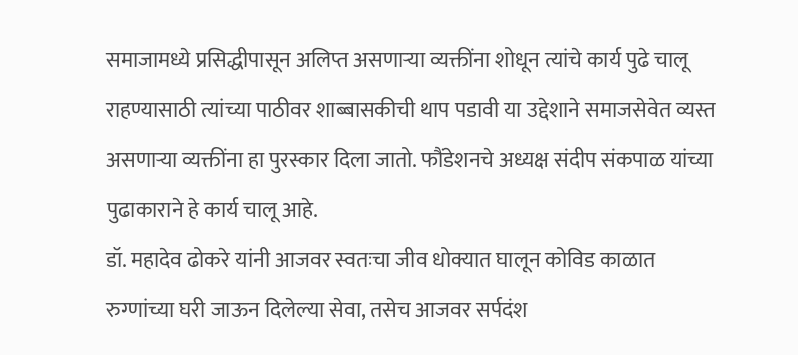समाजामध्ये प्रसिद्धीपासून अलिप्त असणाऱ्या व्यक्तींना शोधून त्यांचे कार्य पुढे चालू राहण्यासाठी त्यांच्या पाठीवर शाब्बासकीची थाप पडावी या उद्देशाने समाजसेवेत व्यस्त असणाऱ्या व्यक्तींना हा पुरस्कार दिला जातो. फौंडेशनचे अध्यक्ष संदीप संकपाळ यांच्या पुढाकाराने हे कार्य चालू आहे.
डॉ. महादेव ढोकरे यांनी आजवर स्वतःचा जीव धोक्यात घालून कोविड काळात रुग्णांच्या घरी जाऊन दिलेल्या सेवा, तसेच आजवर सर्पदंश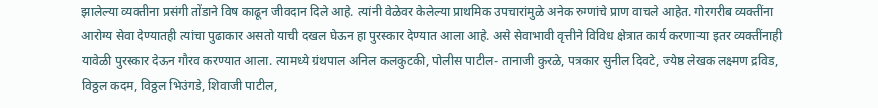झालेल्या व्यक्तीना प्रसंगी तोंडाने विष काढून जीवदान दिले आहे. त्यांनी वेळेवर केलेल्या प्राथमिक उपचारांमुळे अनेक रुग्णांचे प्राण वाचले आहेत. गोरगरीब व्यक्तींना आरोग्य सेवा देण्यातही त्यांचा पुढाकार असतो याची दखल घेऊन हा पुरस्कार देण्यात आला आहे. असे सेवाभावी वृत्तीने विविध क्षेत्रात कार्य करणाऱ्या इतर व्यक्तींनाही यावेळी पुरस्कार देऊन गौरव करण्यात आला. त्यामध्ये ग्रंथपाल अनिल कलकुटकी, पोलीस पाटील- तानाजी कुरळे, पत्रकार सुनील दिवटे, ज्येष्ठ लेखक लक्ष्मण द्रविड, विठ्ठल कदम, विठ्ठल भिउंगडे, शिवाजी पाटील,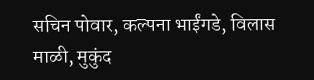सचिन पोवार, कल्पना भाईंगडे, विलास माळी, मुकुंद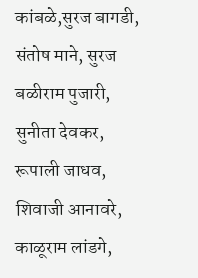कांबळे,सुरज बागडी, संतोष माने, सुरज बळीराम पुजारी, सुनीता देवकर, रूपाली जाधव, शिवाजी आनावरे, काळूराम लांडगे,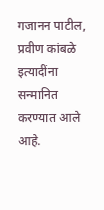गजानन पाटील, प्रवीण कांबळे इत्यादींना सन्मानित करण्यात आले आहे.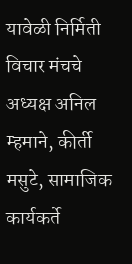यावेळी निर्मिती विचार मंचचे अध्यक्ष अनिल म्हमाने, कीर्ती मसुटे, सामाजिक कार्यकर्ते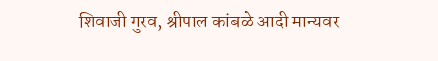शिवाजी गुरव, श्रीपाल कांबळे आदी मान्यवर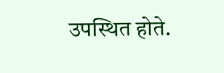उपस्थित होते.